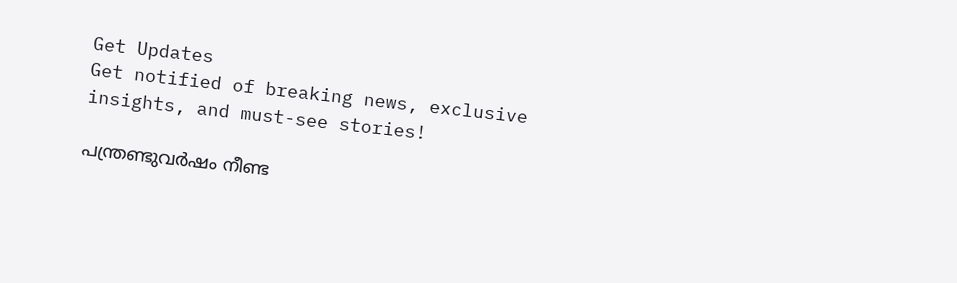Get Updates
Get notified of breaking news, exclusive insights, and must-see stories!

പന്ത്രണ്ടുവര്‍ഷം നീണ്ട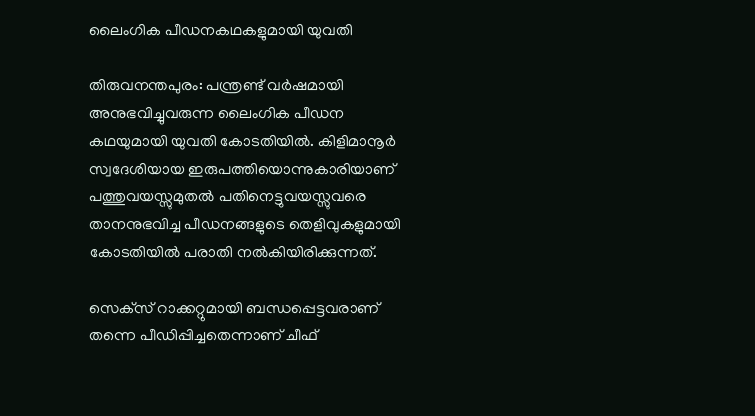ലൈംഗിക പീഡനകഥകളുമായി യുവതി

തിരുവനന്തപുരം: പന്ത്രണ്ട്‌ വര്‍ഷമായി അനുഭവിച്ചുവരുന്ന ലൈംഗിക പീഡന കഥയുമായി യുവതി കോടതിയില്‍. കിളിമാനൂര്‍ സ്വദേശിയായ ഇരുപത്തിയൊന്നുകാരിയാണ്‌ പത്തുവയസ്സുമുതല്‍ പതിനെട്ടുവയസ്സുവരെ താനനുഭവിച്ച പീഡനങ്ങളുടെ തെളിവുകളുമായി കോടതിയില്‍ പരാതി നല്‍കിയിരിക്കുന്നത്‌.

സെക്‌സ്‌ റാക്കറ്റുമായി ബന്ധപ്പെട്ടവരാണ്‌ തന്നെ പീഡിപ്പിച്ചതെന്നാണ്‌ ചീഫ്‌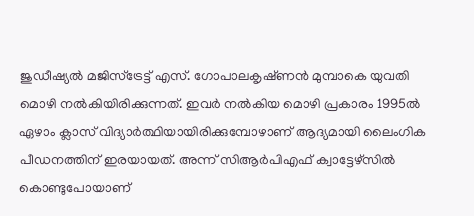ജുഡീഷ്യല്‍ മജിസ്‌ട്രേട്ട്‌ എസ്‌. ഗോപാലകൃഷ്‌ണന്‍ മുമ്പാകെ യുവതി മൊഴി നല്‍കിയിരിക്കുന്നത്‌. ഇവര്‍ നല്‍കിയ മൊഴി പ്രകാരം 1995ല്‍ ഏഴാം ക്ലാസ്‌ വിദ്യാര്‍ത്ഥിയായിരിക്കുമ്പോഴാണ്‌ ആദ്യമായി ലൈംഗിക പീഡനത്തിന്‌ ഇരയായത്‌. അന്ന്‌ സിആര്‍പിഎഫ്‌ ക്വാട്ടേഴ്‌സില്‍ കൊണ്ടുപോയാണ്‌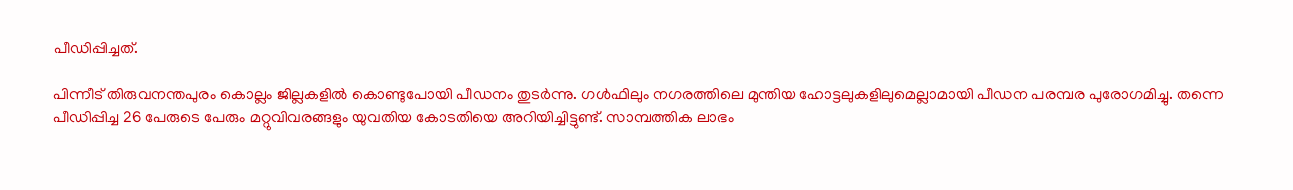പീഡിപ്പിച്ചത്‌.

പിന്നീട്‌ തിരുവനന്തപുരം കൊല്ലം ജില്ലകളില്‍ കൊണ്ടുപോയി പീഡനം തുടര്‍ന്നു. ഗള്‍ഫിലും നഗരത്തിലെ മുന്തിയ ഹോട്ടലുകളിലുമെല്ലാമായി പീഡന പരമ്പര പുരോഗമിച്ചു. തന്നെ പീഡിപ്പിച്ച 26 പേരുടെ പേരും മറ്റുവിവരങ്ങളും യുവതിയ കോടതിയെ അറിയിച്ചിട്ടുണ്ട്‌. സാമ്പത്തിക ലാഭം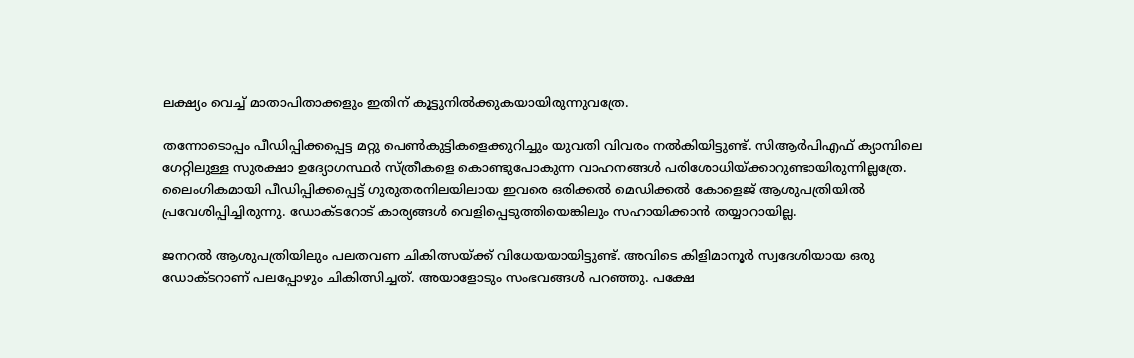ലക്ഷ്യം വെച്ച്‌ മാതാപിതാക്കളും ഇതിന്‌ കൂട്ടുനില്‍ക്കുകയായിരുന്നുവത്രേ.

തന്നോടൊപ്പം പീഡിപ്പിക്കപ്പെട്ട മറ്റു പെണ്‍കുട്ടികളെക്കുറിച്ചും യുവതി വിവരം നല്‍കിയിട്ടുണ്ട്‌. സിആര്‍പിഎഫ്‌ ക്യാമ്പിലെ ഗേറ്റിലുള്ള സുരക്ഷാ ഉദ്യോഗസ്ഥര്‍ സ്‌ത്രീകളെ കൊണ്ടുപോകുന്ന വാഹനങ്ങള്‍ പരിശോധിയ്‌ക്കാറുണ്ടായിരുന്നില്ലത്രേ. ലൈംഗികമായി പീഡിപ്പിക്കപ്പെട്ട്‌ ഗുരുതരനിലയിലായ ഇവരെ ഒരിക്കല്‍ മെഡിക്കല്‍ കോളെജ്‌ ആശുപത്രിയില്‍ പ്രവേശിപ്പിച്ചിരുന്നു. ഡോക്ടറോട്‌ കാര്യങ്ങള്‍ വെളിപ്പെടുത്തിയെങ്കിലും സഹായിക്കാന്‍ തയ്യാറായില്ല.

ജനറല്‍ ആശുപത്രിയിലും പലതവണ ചികിത്സയ്‌ക്ക്‌ വിധേയയായിട്ടുണ്ട്‌. അവിടെ കിളിമാനൂര്‍ സ്വദേശിയായ ഒരു ഡോക്ടറാണ്‌ പലപ്പോഴും ചികിത്സിച്ചത്‌. അയാളോടും സംഭവങ്ങള്‍ പറഞ്ഞു. പക്ഷേ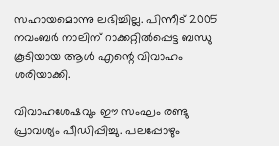സഹായമൊന്നു ലഭിച്ചില്ല. പിന്നീട്‌ 2005 നവംബര്‍ നാലിന്‌ റാക്കറ്റില്‍പ്പെട്ട ബന്ധു കൂടിയായ ആള്‍ എന്റെ വിവാഹം ശരിയാക്കി.

വിവാഹശേഷവും ഈ സംഘം രണ്ടു പ്രാവശ്യം പീഡിപ്പിച്ചു. പലപ്പോഴും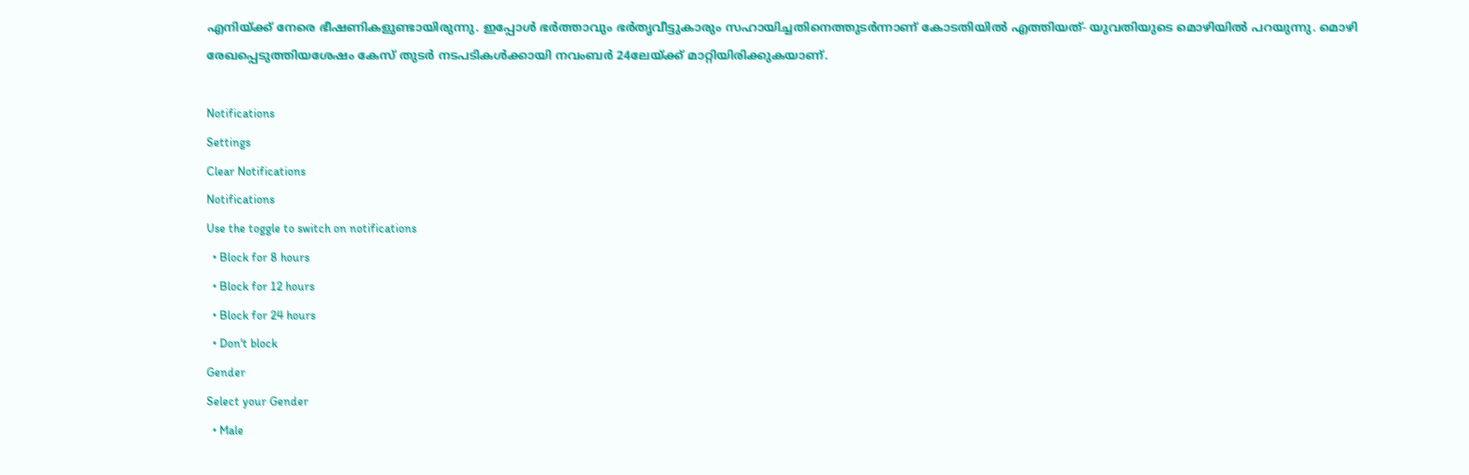എനിയ്‌ക്ക്‌ നേരെ ഭീഷണികളുണ്ടായിരുന്നു. ഇപ്പോള്‍ ഭര്‍ത്താവും ഭര്‍തൃവീട്ടുകാരും സഹായിച്ചതിനെത്തുടര്‍ന്നാണ്‌ കോടതിയില്‍ എത്തിയത്‌- യുവതിയുടെ മൊഴിയില്‍ പറയുന്നു. മൊഴി രേഖപ്പെടുത്തിയശേഷം കേസ്‌ തുടര്‍ നടപടികള്‍ക്കായി നവംബര്‍ 24ലേയ്‌ക്ക്‌ മാറ്റിയിരിക്കുകയാണ്‌.

Notifications
Settings
Clear Notifications
Notifications
Use the toggle to switch on notifications
  • Block for 8 hours
  • Block for 12 hours
  • Block for 24 hours
  • Don't block
Gender
Select your Gender
  • Male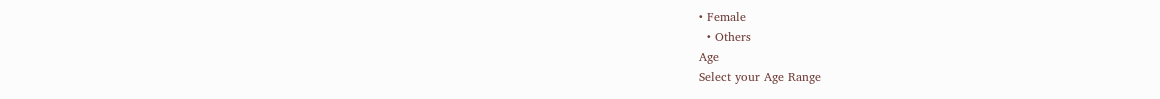• Female
  • Others
Age
Select your Age Range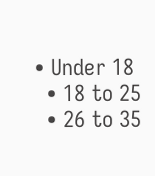• Under 18
  • 18 to 25
  • 26 to 35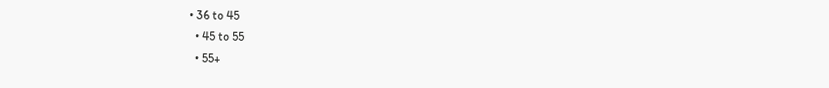• 36 to 45
  • 45 to 55
  • 55+